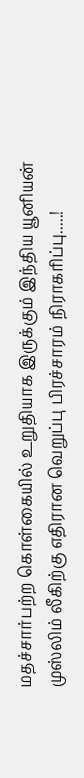மதச்சார்பற்ற கொள்கையில் உறுதியாக இருக்கும் இந்திய யூனியன் முஸ்லிம் லீகிற்கு எதிரான வெறுப்பு பிரச்சாரம் நிராகரிப்பு.....!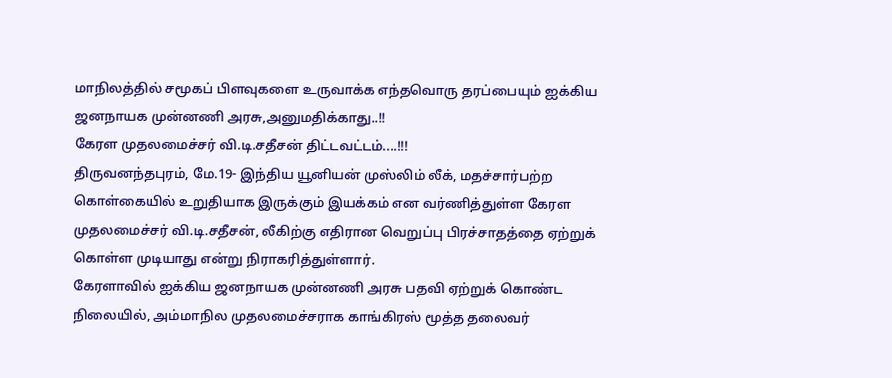மாநிலத்தில் சமூகப் பிளவுகளை உருவாக்க எந்தவொரு தரப்பையும் ஐக்கிய ஜனநாயக முன்னணி அரசு,அனுமதிக்காது..!!
கேரள முதலமைச்சர் வி.டி.சதீசன் திட்டவட்டம்....!!!
திருவனந்தபுரம், மே.19- இந்திய யூனியன் முஸ்லிம் லீக், மதச்சார்பற்ற கொள்கையில் உறுதியாக இருக்கும் இயக்கம் என வர்ணித்துள்ள கேரள முதலமைச்சர் வி.டி.சதீசன், லீகிற்கு எதிரான வெறுப்பு பிரச்சாதத்தை ஏற்றுக் கொள்ள முடியாது என்று நிராகரித்துள்ளார்.
கேரளாவில் ஐக்கிய ஜனநாயக முன்னணி அரசு பதவி ஏற்றுக் கொண்ட நிலையில், அம்மாநில முதலமைச்சராக காங்கிரஸ் மூத்த தலைவர்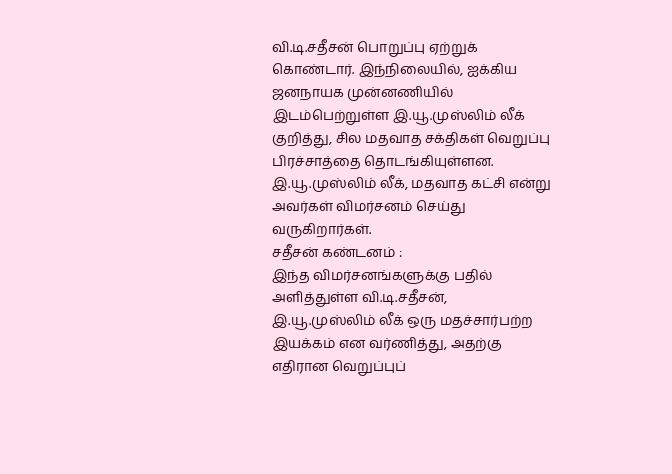வி.டி.சதீசன் பொறுப்பு ஏற்றுக் கொண்டார். இந்நிலையில், ஐக்கிய ஜனநாயக முன்னணியில் இடம்பெற்றுள்ள இ.யூ.முஸ்லிம் லீக் குறித்து, சில மதவாத சக்திகள் வெறுப்பு பிரச்சாத்தை தொடங்கியுள்ளன. இ.யூ.முஸ்லிம் லீக், மதவாத கட்சி என்று அவர்கள் விமர்சனம் செய்து வருகிறார்கள்.
சதீசன் கண்டனம் :
இந்த விமர்சனங்களுக்கு பதில் அளித்துள்ள வி.டி.சதீசன், இ.யூ.முஸ்லிம் லீக் ஒரு மதச்சார்பற்ற இயக்கம் என வர்ணித்து, அதற்கு எதிரான வெறுப்புப்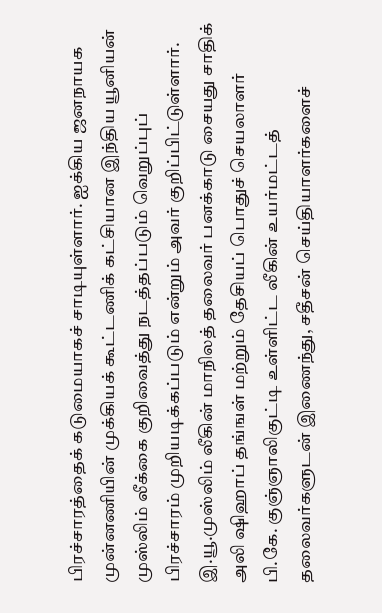பிரச்சாரத்தைக் கடுமையாகச் சாடியுள்ளார். ஐக்கிய ஜனநாயக முன்னணியின் முக்கியக் கூட்டணிக் கட்சியான இந்திய யூனியன் முஸ்லிம் லீக்கை குறிவைத்து நடத்தப்படும் வெறுப்புப் பிரச்சாரம் முறியடிக்கப்படும் என்றும் அவர் குறிப்பிட்டுள்ளார்.
இ.யூ.முஸ்லிம் லீகின் மாநிலத் தலைவர் பனக்காடு சையது சாதிக் அலி ஷிஹாப் தங்ஙள் மற்றும் தேசியப் பொதுச் செயலாளர் பி.கே. குஞ்ஞாலிகுட்டி உள்ளிட்ட லீகின் உயர்மட்டத் தலைவர்களுடன் இணைந்து, சதீசன் செய்தியாளர்களைச்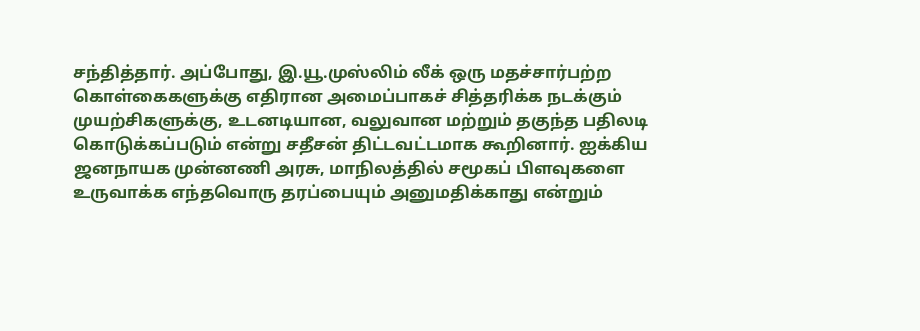சந்தித்தார். அப்போது, இ.யூ.முஸ்லிம் லீக் ஒரு மதச்சார்பற்ற கொள்கைகளுக்கு எதிரான அமைப்பாகச் சித்தரிக்க நடக்கும் முயற்சிகளுக்கு, உடனடியான, வலுவான மற்றும் தகுந்த பதிலடி கொடுக்கப்படும் என்று சதீசன் திட்டவட்டமாக கூறினார். ஐக்கிய ஜனநாயக முன்னணி அரசு, மாநிலத்தில் சமூகப் பிளவுகளை உருவாக்க எந்தவொரு தரப்பையும் அனுமதிக்காது என்றும்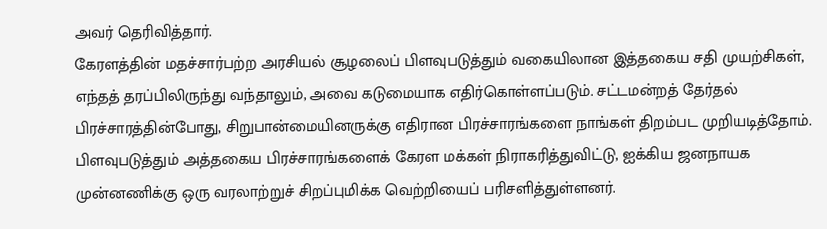அவர் தெரிவித்தார்.
கேரளத்தின் மதச்சார்பற்ற அரசியல் சூழலைப் பிளவுபடுத்தும் வகையிலான இத்தகைய சதி முயற்சிகள், எந்தத் தரப்பிலிருந்து வந்தாலும், அவை கடுமையாக எதிர்கொள்ளப்படும். சட்டமன்றத் தேர்தல் பிரச்சாரத்தின்போது, சிறுபான்மையினருக்கு எதிரான பிரச்சாரங்களை நாங்கள் திறம்பட முறியடித்தோம். பிளவுபடுத்தும் அத்தகைய பிரச்சாரங்களைக் கேரள மக்கள் நிராகரித்துவிட்டு, ஐக்கிய ஜனநாயக முன்னணிக்கு ஒரு வரலாற்றுச் சிறப்புமிக்க வெற்றியைப் பரிசளித்துள்ளனர்.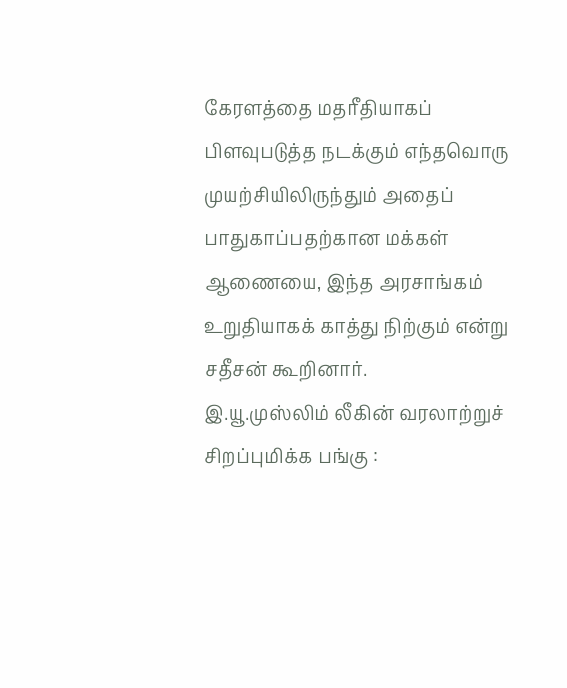கேரளத்தை மதரீதியாகப் பிளவுபடுத்த நடக்கும் எந்தவொரு முயற்சியிலிருந்தும் அதைப் பாதுகாப்பதற்கான மக்கள் ஆணையை, இந்த அரசாங்கம் உறுதியாகக் காத்து நிற்கும் என்று சதீசன் கூறினார்.
இ.யூ.முஸ்லிம் லீகின் வரலாற்றுச் சிறப்புமிக்க பங்கு :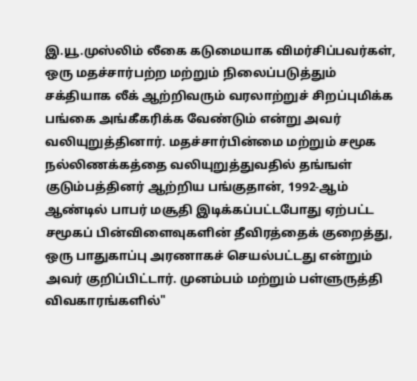இ.யூ.முஸ்லிம் லீகை கடுமையாக விமர்சிப்பவர்கள், ஒரு மதச்சார்பற்ற மற்றும் நிலைப்படுத்தும் சக்தியாக லீக் ஆற்றிவரும் வரலாற்றுச் சிறப்புமிக்க பங்கை அங்கீகரிக்க வேண்டும் என்று அவர் வலியுறுத்தினார். மதச்சார்பின்மை மற்றும் சமூக நல்லிணக்கத்தை வலியுறுத்துவதில் தங்ஙள் குடும்பத்தினர் ஆற்றிய பங்குதான், 1992-ஆம் ஆண்டில் பாபர் மசூதி இடிக்கப்பட்டபோது ஏற்பட்ட சமூகப் பின்விளைவுகளின் தீவிரத்தைக் குறைத்து, ஒரு பாதுகாப்பு அரணாகச் செயல்பட்டது என்றும் அவர் குறிப்பிட்டார். முனம்பம் மற்றும் பள்ளுருத்தி விவகாரங்களில்"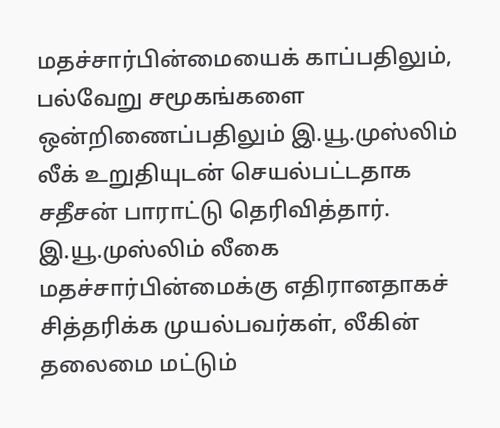மதச்சார்பின்மையைக் காப்பதிலும், பல்வேறு சமூகங்களை ஒன்றிணைப்பதிலும் இ.யூ.முஸ்லிம் லீக் உறுதியுடன் செயல்பட்டதாக சதீசன் பாராட்டு தெரிவித்தார். இ.யூ.முஸ்லிம் லீகை மதச்சார்பின்மைக்கு எதிரானதாகச் சித்தரிக்க முயல்பவர்கள், லீகின் தலைமை மட்டும்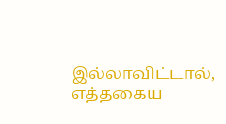இல்லாவிட்டால், எத்தகைய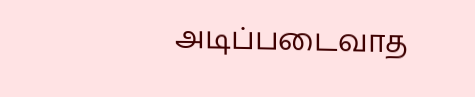அடிப்படைவாத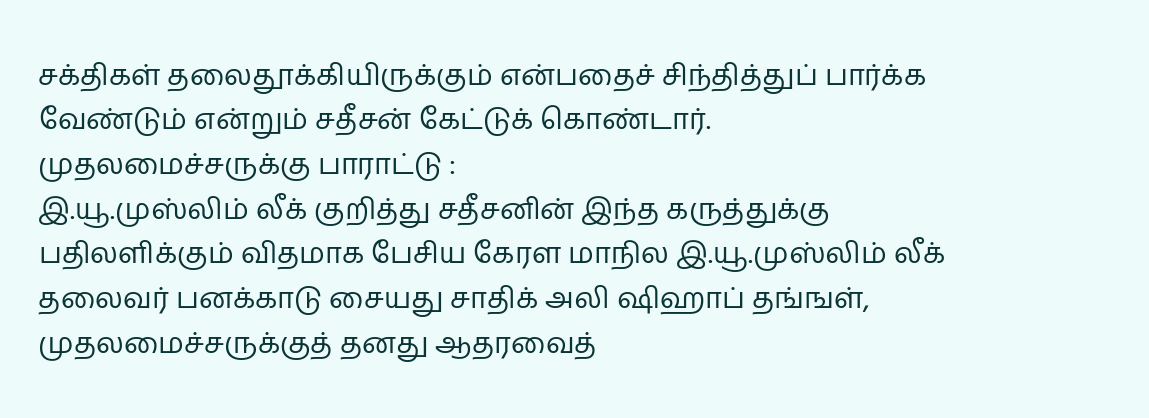சக்திகள் தலைதூக்கியிருக்கும் என்பதைச் சிந்தித்துப் பார்க்க வேண்டும் என்றும் சதீசன் கேட்டுக் கொண்டார்.
முதலமைச்சருக்கு பாராட்டு :
இ.யூ.முஸ்லிம் லீக் குறித்து சதீசனின் இந்த கருத்துக்கு பதிலளிக்கும் விதமாக பேசிய கேரள மாநில இ.யூ.முஸ்லிம் லீக் தலைவர் பனக்காடு சையது சாதிக் அலி ஷிஹாப் தங்ஙள், முதலமைச்சருக்குத் தனது ஆதரவைத்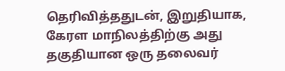தெரிவித்ததுடன், இறுதியாக, கேரள மாநிலத்திற்கு அது தகுதியான ஒரு தலைவர்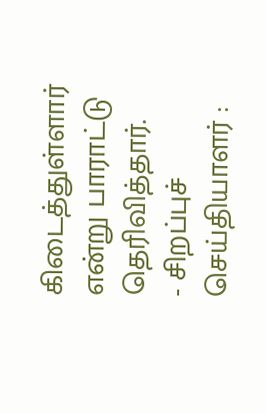கிடைத்துள்ளார் என்று பாராட்டு தெரிவித்தார்.
- சிறப்புச் செய்தியாளர் :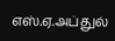எஸ்.ஏ.அப்துல்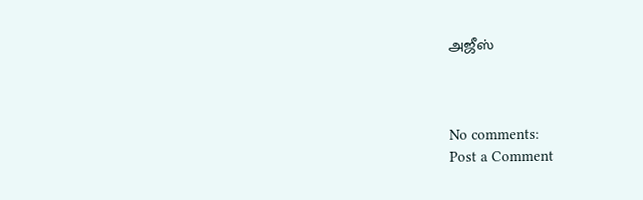அஜீஸ்



No comments:
Post a Comment